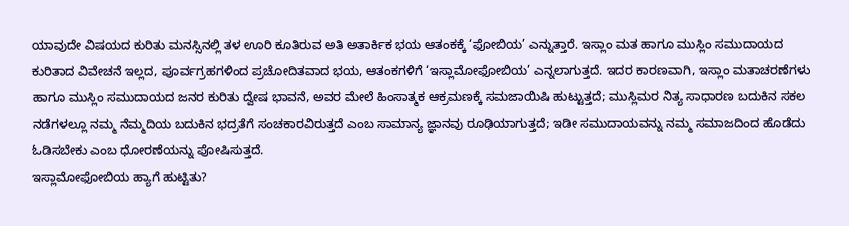ಯಾವುದೇ ವಿಷಯದ ಕುರಿತು ಮನಸ್ಸಿನಲ್ಲಿ ತಳ ಊರಿ ಕೂತಿರುವ ಅತಿ ಅತಾರ್ಕಿಕ ಭಯ ಆತಂಕಕ್ಕೆ ‘ಫೋಬಿಯ’ ಎನ್ನುತ್ತಾರೆ. ಇಸ್ಲಾಂ ಮತ ಹಾಗೂ ಮುಸ್ಲಿಂ ಸಮುದಾಯದ ಕುರಿತಾದ ವಿವೇಚನೆ ಇಲ್ಲದ, ಪೂರ್ವಗ್ರಹಗಳಿಂದ ಪ್ರಚೋದಿತವಾದ ಭಯ, ಆತಂಕಗಳಿಗೆ ‘ಇಸ್ಲಾಮೋಫೋಬಿಯ’ ಎನ್ನಲಾಗುತ್ತದೆ. ಇದರ ಕಾರಣವಾಗಿ, ಇಸ್ಲಾಂ ಮತಾಚರಣೆಗಳು ಹಾಗೂ ಮುಸ್ಲಿಂ ಸಮುದಾಯದ ಜನರ ಕುರಿತು ದ್ವೇಷ ಭಾವನೆ, ಅವರ ಮೇಲೆ ಹಿಂಸಾತ್ಮಕ ಆಕ್ರಮಣಕ್ಕೆ ಸಮಜಾಯಿಷಿ ಹುಟ್ಟುತ್ತದೆ; ಮುಸ್ಲಿಮರ ನಿತ್ಯ ಸಾಧಾರಣ ಬದುಕಿನ ಸಕಲ ನಡೆಗಳಲ್ಲೂ ನಮ್ಮ ನೆಮ್ಮದಿಯ ಬದುಕಿನ ಭದ್ರತೆಗೆ ಸಂಚಕಾರವಿರುತ್ತದೆ ಎಂಬ ಸಾಮಾನ್ಯ ಜ್ಞಾನವು ರೂಢಿಯಾಗುತ್ತದೆ; ಇಡೀ ಸಮುದಾಯವನ್ನು ನಮ್ಮ ಸಮಾಜದಿಂದ ಹೊಡೆದು ಓಡಿಸಬೇಕು ಎಂಬ ಧೋರಣೆಯನ್ನು ಪೋಷಿಸುತ್ತದೆ.
ಇಸ್ಲಾಮೋಫೋಬಿಯ ಹ್ಯಾಗೆ ಹುಟ್ಟಿತು?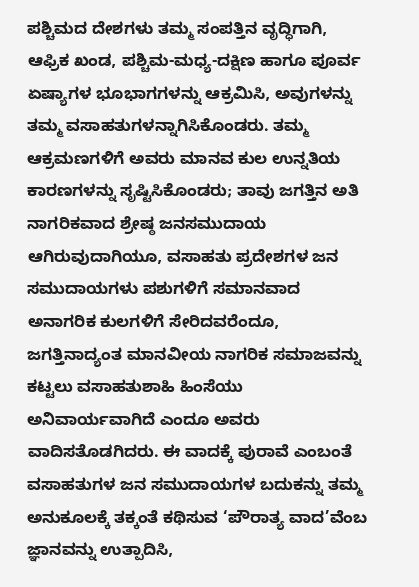ಪಶ್ಚಿಮದ ದೇಶಗಳು ತಮ್ಮ ಸಂಪತ್ತಿನ ವೃದ್ಧಿಗಾಗಿ, ಆಫ್ರಿಕ ಖಂಡ, ಪಶ್ಚಿಮ-ಮಧ್ಯ-ದಕ್ಷಿಣ ಹಾಗೂ ಪೂರ್ವ ಏಷ್ಯಾಗಳ ಭೂಭಾಗಗಳನ್ನು ಆಕ್ರಮಿಸಿ, ಅವುಗಳನ್ನು ತಮ್ಮ ವಸಾಹತುಗಳನ್ನಾಗಿಸಿಕೊಂಡರು. ತಮ್ಮ ಆಕ್ರಮಣಗಳಿಗೆ ಅವರು ಮಾನವ ಕುಲ ಉನ್ನತಿಯ ಕಾರಣಗಳನ್ನು ಸೃಷ್ಟಿಸಿಕೊಂಡರು; ತಾವು ಜಗತ್ತಿನ ಅತಿ ನಾಗರಿಕವಾದ ಶ್ರೇಷ್ಠ ಜನಸಮುದಾಯ ಆಗಿರುವುದಾಗಿಯೂ, ವಸಾಹತು ಪ್ರದೇಶಗಳ ಜನ ಸಮುದಾಯಗಳು ಪಶುಗಳಿಗೆ ಸಮಾನವಾದ ಅನಾಗರಿಕ ಕುಲಗಳಿಗೆ ಸೇರಿದವರೆಂದೂ, ಜಗತ್ತಿನಾದ್ಯಂತ ಮಾನವೀಯ ನಾಗರಿಕ ಸಮಾಜವನ್ನು ಕಟ್ಟಲು ವಸಾಹತುಶಾಹಿ ಹಿಂಸೆಯು ಅನಿವಾರ್ಯವಾಗಿದೆ ಎಂದೂ ಅವರು ವಾದಿಸತೊಡಗಿದರು. ಈ ವಾದಕ್ಕೆ ಪುರಾವೆ ಎಂಬಂತೆ ವಸಾಹತುಗಳ ಜನ ಸಮುದಾಯಗಳ ಬದುಕನ್ನು ತಮ್ಮ ಅನುಕೂಲಕ್ಕೆ ತಕ್ಕಂತೆ ಕಥಿಸುವ ‘ಪೌರಾತ್ಯ ವಾದ’ವೆಂಬ ಜ್ಞಾನವನ್ನು ಉತ್ಪಾದಿಸಿ,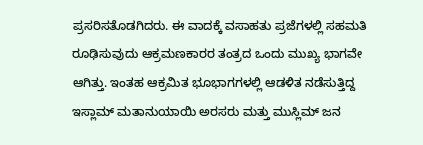ಪ್ರಸರಿಸತೊಡಗಿದರು. ಈ ವಾದಕ್ಕೆ ವಸಾಹತು ಪ್ರಜೆಗಳಲ್ಲಿ ಸಹಮತಿ ರೂಢಿಸುವುದು ಆಕ್ರಮಣಕಾರರ ತಂತ್ರದ ಒಂದು ಮುಖ್ಯ ಭಾಗವೇ ಆಗಿತ್ತು. ಇಂತಹ ಆಕ್ರಮಿತ ಭೂಭಾಗಗಳಲ್ಲಿ ಆಡಳಿತ ನಡೆಸುತ್ತಿದ್ದ ಇಸ್ಲಾಮ್ ಮತಾನುಯಾಯಿ ಅರಸರು ಮತ್ತು ಮುಸ್ಲಿಮ್ ಜನ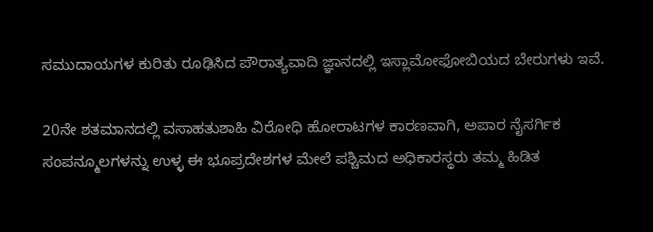ಸಮುದಾಯಗಳ ಕುರಿತು ರೂಢಿಸಿದ ಪೌರಾತ್ಯವಾದಿ ಜ್ಞಾನದಲ್ಲಿ ಇಸ್ಲಾಮೋಫೋಬಿಯದ ಬೇರುಗಳು ಇವೆ.

20ನೇ ಶತಮಾನದಲ್ಲಿ ವಸಾಹತುಶಾಹಿ ವಿರೋಧಿ ಹೋರಾಟಗಳ ಕಾರಣವಾಗಿ, ಅಪಾರ ನೈಸರ್ಗಿಕ ಸಂಪನ್ಮೂಲಗಳನ್ನು ಉಳ್ಳ ಈ ಭೂಪ್ರದೇಶಗಳ ಮೇಲೆ ಪಶ್ಚಿಮದ ಅಧಿಕಾರಸ್ಥರು ತಮ್ಮ ಹಿಡಿತ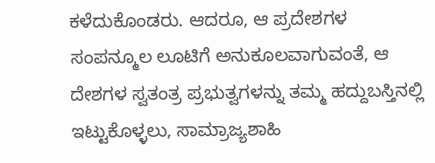ಕಳೆದುಕೊಂಡರು. ಆದರೂ, ಆ ಪ್ರದೇಶಗಳ ಸಂಪನ್ಮೂಲ ಲೂಟಿಗೆ ಅನುಕೂಲವಾಗುವಂತೆ, ಆ ದೇಶಗಳ ಸ್ವತಂತ್ರ ಪ್ರಭುತ್ವಗಳನ್ನು ತಮ್ಮ ಹದ್ದುಬಸ್ತಿನಲ್ಲಿ ಇಟ್ಟುಕೊಳ್ಳಲು, ಸಾಮ್ರಾಜ್ಯಶಾಹಿ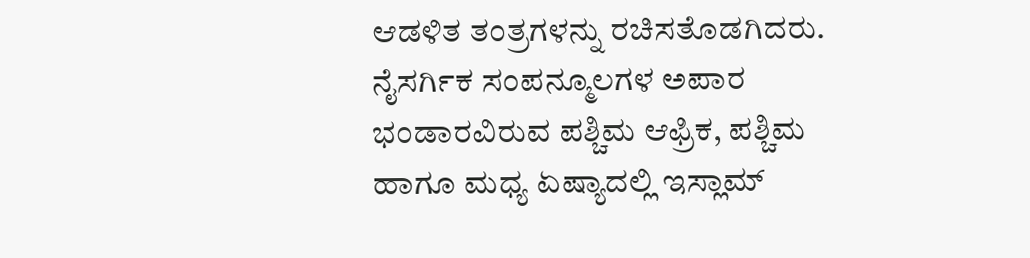ಆಡಳಿತ ತಂತ್ರಗಳನ್ನು ರಚಿಸತೊಡಗಿದರು. ನೈಸರ್ಗಿಕ ಸಂಪನ್ಮೂಲಗಳ ಅಪಾರ ಭಂಡಾರವಿರುವ ಪಶ್ಚಿಮ ಆಫ್ರಿಕ, ಪಶ್ಚಿಮ ಹಾಗೂ ಮಧ್ಯ ಏಷ್ಯಾದಲ್ಲಿ ಇಸ್ಲಾಮ್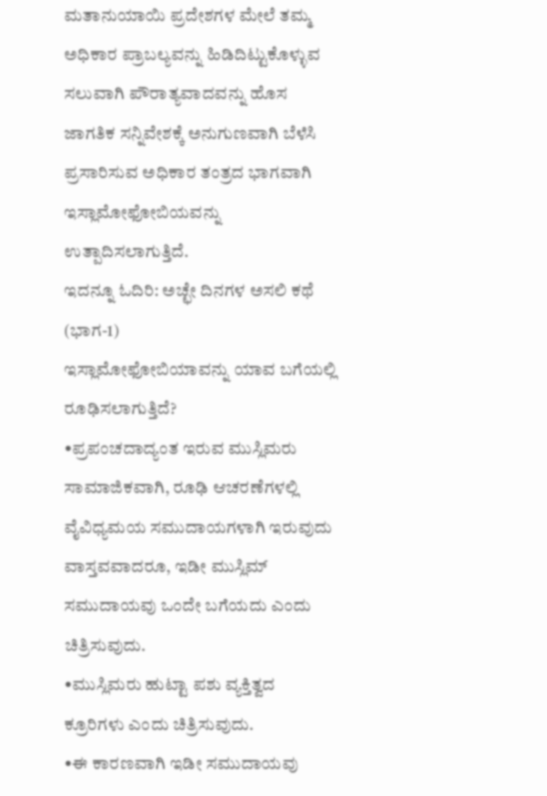ಮತಾನುಯಾಯಿ ಪ್ರದೇಶಗಳ ಮೇಲೆ ತಮ್ಮ ಅಧಿಕಾರ ಪ್ರಾಬಲ್ಯವನ್ನು ಹಿಡಿದಿಟ್ಟುಕೊಳ್ಳುವ ಸಲುವಾಗಿ ಪೌರಾತ್ಯವಾದವನ್ನು ಹೊಸ ಜಾಗತಿಕ ಸನ್ನಿವೇಶಕ್ಕೆ ಅನುಗುಣವಾಗಿ ಬೆಳೆಸಿ ಪ್ರಸಾರಿಸುವ ಅಧಿಕಾರ ತಂತ್ರದ ಭಾಗವಾಗಿ ಇಸ್ಲಾಮೋಫೋಬಿಯವನ್ನು ಉತ್ಪಾದಿಸಲಾಗುತ್ತಿದೆ.
ಇದನ್ನೂ ಓದಿರಿ: ಅಚ್ಛೇ ದಿನಗಳ ಅಸಲಿ ಕಥೆ (ಭಾಗ-1)
ಇಸ್ಲಾಮೋಫೋಬಿಯಾವನ್ನು ಯಾವ ಬಗೆಯಲ್ಲಿ ರೂಢಿಸಲಾಗುತ್ತಿದೆ?
•ಪ್ರಪಂಚದಾದ್ಯಂತ ಇರುವ ಮುಸ್ಲಿಮರು ಸಾಮಾಜಿಕವಾಗಿ, ರೂಢಿ ಆಚರಣೆಗಳಲ್ಲಿ ವೈವಿಧ್ಯಮಯ ಸಮುದಾಯಗಳಾಗಿ ಇರುವುದು ವಾಸ್ತವವಾದರೂ, ಇಡೀ ಮುಸ್ಲಿಮ್ ಸಮುದಾಯವು ಒಂದೇ ಬಗೆಯದು ಎಂದು ಚಿತ್ರಿಸುವುದು.
•ಮುಸ್ಲಿಮರು ಹುಟ್ಟಾ ಪಶು ವ್ಯಕ್ತಿತ್ವದ ಕ್ರೂರಿಗಳು ಎಂದು ಚಿತ್ರಿಸುವುದು.
•ಈ ಕಾರಣವಾಗಿ ಇಡೀ ಸಮುದಾಯವು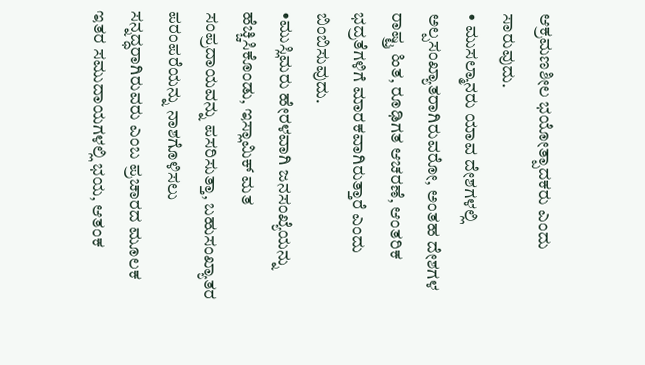ಆಕ್ರಮಣಶೀಲ ಭಯೋತ್ಪಾದಕರು ಎಂದು ಸಾರುವುದು.
• ಮುಸಲ್ಮಾನರು ಯಾವ ದೇಶಗಳಲ್ಲಿ ಅಲ್ಪಸಂಖ್ಯಾತರಾಗಿರುವರೋ, ಅಂತಹ ದೇಶಗಳ ರಾಷ್ಟ್ರ ಹಿತ, ರೂಢಿಗತ ಆಚರಣೆ, ಆಂತರಿಕ ಭದ್ರತೆಗಳಿಗೆ ಮಾರಕವಾಗಿರುತ್ತಾರೆ ಎಂದು ಬಿಂಬಿಸುವುದು.
•ಮುಸ್ಲಿಮರು ಹೇರಳವಾಗಿ ಜನಸಂಖ್ಯೆಯನ್ನು ಹೆಚ್ಚಿಸಿಕೊಂಡು, ಇಸ್ಲಾಮಿಕ್ ಮತ ಸಂಪ್ರದಾಯವನ್ನು ಪಸರಿಸುತ್ತಾ, ಬಹುಸಂಖ್ಯಾತರ ಪರಂಪರೆಯನ್ನು ನಾಶಗೊಳಿಸಲು ಸನ್ನದ್ಧರಾಗಿರುವರು ಎಂಬ ಪ್ರಚಾರದ ಮೂಲಕ ಇತರ ಸಮುದಾಯಗಳಲ್ಲಿ ಭಯ, ಆತಂಕ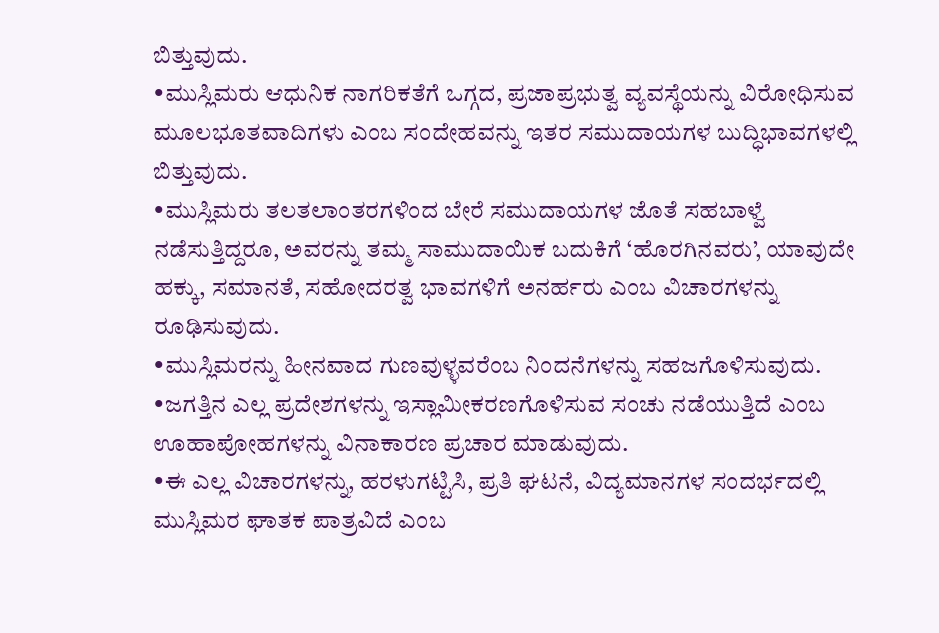ಬಿತ್ತುವುದು.
•ಮುಸ್ಲಿಮರು ಆಧುನಿಕ ನಾಗರಿಕತೆಗೆ ಒಗ್ಗದ, ಪ್ರಜಾಪ್ರಭುತ್ವ ವ್ಯವಸ್ಥೆಯನ್ನು ವಿರೋಧಿಸುವ ಮೂಲಭೂತವಾದಿಗಳು ಎಂಬ ಸಂದೇಹವನ್ನು ಇತರ ಸಮುದಾಯಗಳ ಬುದ್ಧಿಭಾವಗಳಲ್ಲಿ ಬಿತ್ತುವುದು.
•ಮುಸ್ಲಿಮರು ತಲತಲಾಂತರಗಳಿಂದ ಬೇರೆ ಸಮುದಾಯಗಳ ಜೊತೆ ಸಹಬಾಳ್ವೆ ನಡೆಸುತ್ತಿದ್ದರೂ, ಅವರನ್ನು ತಮ್ಮ ಸಾಮುದಾಯಿಕ ಬದುಕಿಗೆ ‘ಹೊರಗಿನವರು’, ಯಾವುದೇ ಹಕ್ಕು, ಸಮಾನತೆ, ಸಹೋದರತ್ವ ಭಾವಗಳಿಗೆ ಅನರ್ಹರು ಎಂಬ ವಿಚಾರಗಳನ್ನು ರೂಢಿಸುವುದು.
•ಮುಸ್ಲಿಮರನ್ನು ಹೀನವಾದ ಗುಣವುಳ್ಳವರೆಂಬ ನಿಂದನೆಗಳನ್ನು ಸಹಜಗೊಳಿಸುವುದು.
•ಜಗತ್ತಿನ ಎಲ್ಲ ಪ್ರದೇಶಗಳನ್ನು ಇಸ್ಲಾಮೀಕರಣಗೊಳಿಸುವ ಸಂಚು ನಡೆಯುತ್ತಿದೆ ಎಂಬ ಊಹಾಪೋಹಗಳನ್ನು ವಿನಾಕಾರಣ ಪ್ರಚಾರ ಮಾಡುವುದು.
•ಈ ಎಲ್ಲ ವಿಚಾರಗಳನ್ನು, ಹರಳುಗಟ್ಟಿಸಿ, ಪ್ರತಿ ಘಟನೆ, ವಿದ್ಯಮಾನಗಳ ಸಂದರ್ಭದಲ್ಲಿ ಮುಸ್ಲಿಮರ ಘಾತಕ ಪಾತ್ರವಿದೆ ಎಂಬ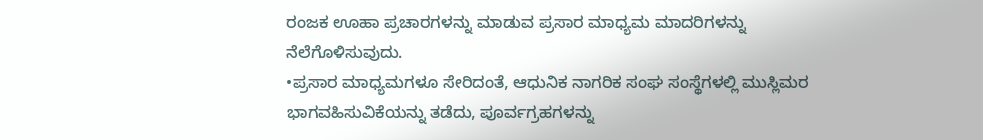ರಂಜಕ ಊಹಾ ಪ್ರಚಾರಗಳನ್ನು ಮಾಡುವ ಪ್ರಸಾರ ಮಾಧ್ಯಮ ಮಾದರಿಗಳನ್ನು ನೆಲೆಗೊಳಿಸುವುದು.
•ಪ್ರಸಾರ ಮಾಧ್ಯಮಗಳೂ ಸೇರಿದಂತೆ, ಆಧುನಿಕ ನಾಗರಿಕ ಸಂಘ ಸಂಸ್ಥೆಗಳಲ್ಲಿ ಮುಸ್ಲಿಮರ ಭಾಗವಹಿಸುವಿಕೆಯನ್ನು ತಡೆದು, ಪೂರ್ವಗ್ರಹಗಳನ್ನು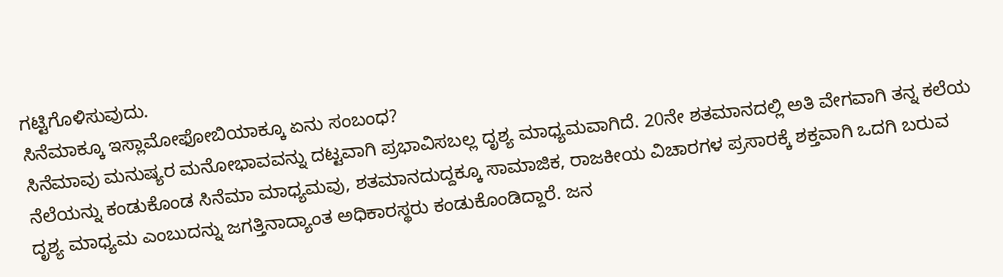ಗಟ್ಟಿಗೊಳಿಸುವುದು.
ಸಿನೆಮಾಕ್ಕೂ ಇಸ್ಲಾಮೋಫೋಬಿಯಾಕ್ಕೂ ಏನು ಸಂಬಂಧ?
ಸಿನೆಮಾವು ಮನುಷ್ಯರ ಮನೋಭಾವವನ್ನು ದಟ್ಟವಾಗಿ ಪ್ರಭಾವಿಸಬಲ್ಲ ದೃಶ್ಯ ಮಾಧ್ಯಮವಾಗಿದೆ. 20ನೇ ಶತಮಾನದಲ್ಲಿ ಅತಿ ವೇಗವಾಗಿ ತನ್ನ ಕಲೆಯ ನೆಲೆಯನ್ನು ಕಂಡುಕೊಂಡ ಸಿನೆಮಾ ಮಾಧ್ಯಮವು, ಶತಮಾನದುದ್ದಕ್ಕೂ ಸಾಮಾಜಿಕ, ರಾಜಕೀಯ ವಿಚಾರಗಳ ಪ್ರಸಾರಕ್ಕೆ ಶಕ್ತವಾಗಿ ಒದಗಿ ಬರುವ ದೃಶ್ಯ ಮಾಧ್ಯಮ ಎಂಬುದನ್ನು ಜಗತ್ತಿನಾದ್ಯಾಂತ ಅಧಿಕಾರಸ್ಥರು ಕಂಡುಕೊಂಡಿದ್ದಾರೆ. ಜನ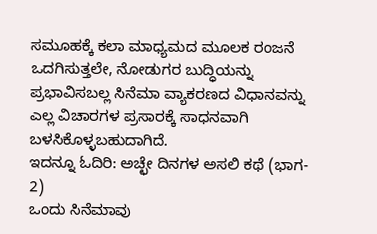ಸಮೂಹಕ್ಕೆ ಕಲಾ ಮಾಧ್ಯಮದ ಮೂಲಕ ರಂಜನೆ ಒದಗಿಸುತ್ತಲೇ, ನೋಡುಗರ ಬುದ್ಧಿಯನ್ನು ಪ್ರಭಾವಿಸಬಲ್ಲ ಸಿನೆಮಾ ವ್ಯಾಕರಣದ ವಿಧಾನವನ್ನು ಎಲ್ಲ ವಿಚಾರಗಳ ಪ್ರಸಾರಕ್ಕೆ ಸಾಧನವಾಗಿ ಬಳಸಿಕೊಳ್ಳಬಹುದಾಗಿದೆ.
ಇದನ್ನೂ ಓದಿರಿ: ಅಚ್ಛೇ ದಿನಗಳ ಅಸಲಿ ಕಥೆ (ಭಾಗ- 2)
ಒಂದು ಸಿನೆಮಾವು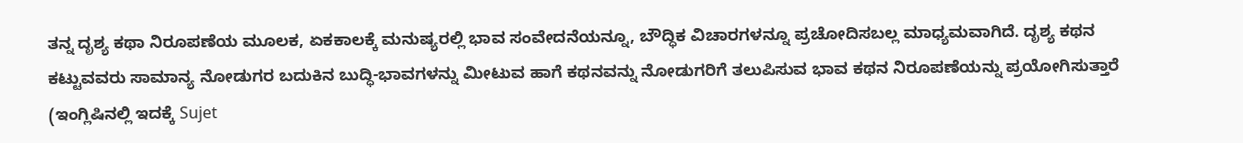ತನ್ನ ದೃಶ್ಯ ಕಥಾ ನಿರೂಪಣೆಯ ಮೂಲಕ, ಏಕಕಾಲಕ್ಕೆ ಮನುಷ್ಯರಲ್ಲಿ ಭಾವ ಸಂವೇದನೆಯನ್ನೂ, ಬೌದ್ಧಿಕ ವಿಚಾರಗಳನ್ನೂ ಪ್ರಚೋದಿಸಬಲ್ಲ ಮಾಧ್ಯಮವಾಗಿದೆ. ದೃಶ್ಯ ಕಥನ ಕಟ್ಟುವವರು ಸಾಮಾನ್ಯ ನೋಡುಗರ ಬದುಕಿನ ಬುದ್ಧಿ-ಭಾವಗಳನ್ನು ಮೀಟುವ ಹಾಗೆ ಕಥನವನ್ನು ನೋಡುಗರಿಗೆ ತಲುಪಿಸುವ ಭಾವ ಕಥನ ನಿರೂಪಣೆಯನ್ನು ಪ್ರಯೋಗಿಸುತ್ತಾರೆ (ಇಂಗ್ಲಿಷಿನಲ್ಲಿ ಇದಕ್ಕೆ Sujet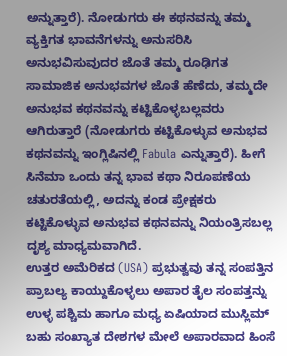ಅನ್ನುತ್ತಾರೆ). ನೋಡುಗರು ಈ ಕಥನವನ್ನು ತಮ್ಮ ವ್ಯಕ್ತಿಗತ ಭಾವನೆಗಳನ್ನು ಅನುಸರಿಸಿ ಅನುಭವಿಸುವುದರ ಜೊತೆ ತಮ್ಮ ರೂಢಿಗತ ಸಾಮಾಜಿಕ ಅನುಭವಗಳ ಜೊತೆ ಹೆಣೆದು, ತಮ್ಮದೇ ಅನುಭವ ಕಥನವನ್ನು ಕಟ್ಟಿಕೊಳ್ಳಬಲ್ಲವರು ಆಗಿರುತ್ತಾರೆ (ನೋಡುಗರು ಕಟ್ಟಿಕೊಳ್ಳುವ ಅನುಭವ ಕಥನವನ್ನು ಇಂಗ್ಲಿಷಿನಲ್ಲಿ Fabula ಎನ್ನುತ್ತಾರೆ). ಹೀಗೆ ಸಿನೆಮಾ ಒಂದು ತನ್ನ ಭಾವ ಕಥಾ ನಿರೂಪಣೆಯ ಚತುರತೆಯಲ್ಲಿ, ಅದನ್ನು ಕಂಡ ಪ್ರೇಕ್ಷಕರು ಕಟ್ಟಿಕೊಳ್ಳುವ ಅನುಭವ ಕಥನವನ್ನು ನಿಯಂತ್ರಿಸಬಲ್ಲ ದೃಶ್ಯ ಮಾಧ್ಯಮವಾಗಿದೆ.
ಉತ್ತರ ಅಮೆರಿಕದ (USA) ಪ್ರಭುತ್ವವು ತನ್ನ ಸಂಪತ್ತಿನ ಪ್ರಾಬಲ್ಯ ಕಾಯ್ದುಕೊಳ್ಳಲು ಅಪಾರ ತೈಲ ಸಂಪತ್ತನ್ನು ಉಳ್ಳ ಪಶ್ಚಿಮ ಹಾಗೂ ಮಧ್ಯ ಏಷಿಯಾದ ಮುಸ್ಲಿಮ್ ಬಹು ಸಂಖ್ಯಾತ ದೇಶಗಳ ಮೇಲೆ ಅಪಾರವಾದ ಹಿಂಸೆ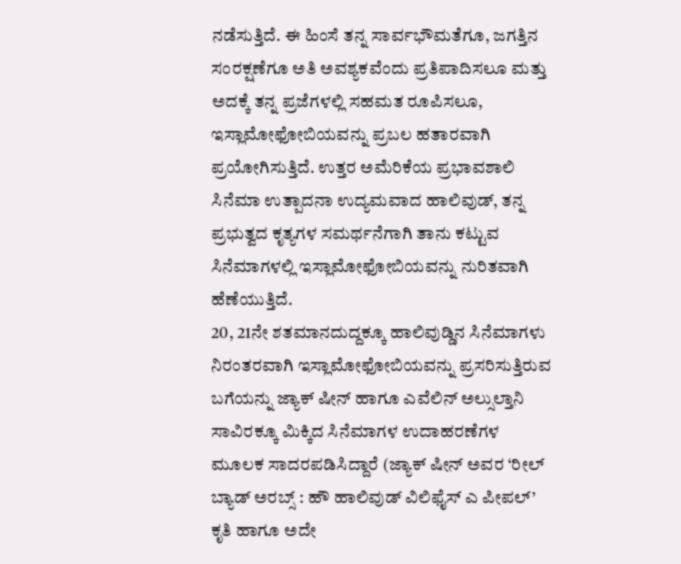ನಡೆಸುತ್ತಿದೆ. ಈ ಹಿಂಸೆ ತನ್ನ ಸಾರ್ವಭೌಮತೆಗೂ, ಜಗತ್ತಿನ ಸಂರಕ್ಷಣೆಗೂ ಅತಿ ಅವಶ್ಯಕವೆಂದು ಪ್ರತಿಪಾದಿಸಲೂ ಮತ್ತು ಅದಕ್ಕೆ ತನ್ನ ಪ್ರಜೆಗಳಲ್ಲಿ ಸಹಮತ ರೂಪಿಸಲೂ, ಇಸ್ಲಾಮೋಫೋಬಿಯವನ್ನು ಪ್ರಬಲ ಹತಾರವಾಗಿ ಪ್ರಯೋಗಿಸುತ್ತಿದೆ. ಉತ್ತರ ಅಮೆರಿಕೆಯ ಪ್ರಭಾವಶಾಲಿ ಸಿನೆಮಾ ಉತ್ಪಾದನಾ ಉದ್ಯಮವಾದ ಹಾಲಿವುಡ್, ತನ್ನ ಪ್ರಭುತ್ವದ ಕೃತ್ಯಗಳ ಸಮರ್ಥನೆಗಾಗಿ ತಾನು ಕಟ್ಟುವ ಸಿನೆಮಾಗಳಲ್ಲಿ ಇಸ್ಲಾಮೋಫೋಬಿಯವನ್ನು ನುರಿತವಾಗಿ ಹೆಣೆಯುತ್ತಿದೆ.
20, 21ನೇ ಶತಮಾನದುದ್ದಕ್ಕೂ ಹಾಲಿವುಡ್ಡಿನ ಸಿನೆಮಾಗಳು ನಿರಂತರವಾಗಿ ಇಸ್ಲಾಮೋಫೋಬಿಯವನ್ನು ಪ್ರಸರಿಸುತ್ತಿರುವ ಬಗೆಯನ್ನು ಜ್ಯಾಕ್ ಷೀನ್ ಹಾಗೂ ಎವೆಲಿನ್ ಅಲ್ಸುಲ್ತಾನಿ ಸಾವಿರಕ್ಕೂ ಮಿಕ್ಕಿದ ಸಿನೆಮಾಗಳ ಉದಾಹರಣೆಗಳ ಮೂಲಕ ಸಾದರಪಡಿಸಿದ್ದಾರೆ (ಜ್ಯಾಕ್ ಷೀನ್ ಅವರ ‘ರೀಲ್ ಬ್ಯಾಡ್ ಅರಬ್ಸ್ : ಹೌ ಹಾಲಿವುಡ್ ವಿಲಿಫೈಸ್ ಎ ಪೀಪಲ್’ ಕೃತಿ ಹಾಗೂ ಅದೇ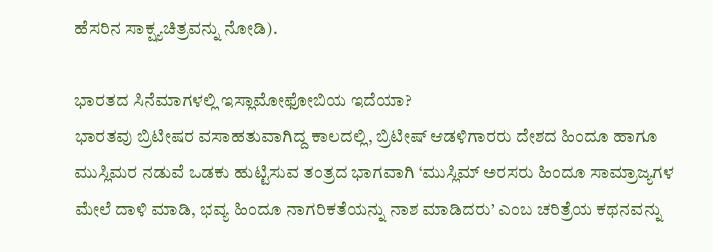ಹೆಸರಿನ ಸಾಕ್ಷ್ಯಚಿತ್ರವನ್ನು ನೋಡಿ).

ಭಾರತದ ಸಿನೆಮಾಗಳಲ್ಲಿ ಇಸ್ಲಾಮೋಫೋಬಿಯ ಇದೆಯಾ?
ಭಾರತವು ಬ್ರಿಟೀಷರ ವಸಾಹತುವಾಗಿದ್ದ ಕಾಲದಲ್ಲಿ, ಬ್ರಿಟೀಷ್ ಆಡಳಿಗಾರರು ದೇಶದ ಹಿಂದೂ ಹಾಗೂ ಮುಸ್ಲಿಮರ ನಡುವೆ ಒಡಕು ಹುಟ್ಟಿಸುವ ತಂತ್ರದ ಭಾಗವಾಗಿ ‘ಮುಸ್ಲಿಮ್ ಅರಸರು ಹಿಂದೂ ಸಾಮ್ರಾಜ್ಯಗಳ ಮೇಲೆ ದಾಳಿ ಮಾಡಿ, ಭವ್ಯ ಹಿಂದೂ ನಾಗರಿಕತೆಯನ್ನು ನಾಶ ಮಾಡಿದರು’ ಎಂಬ ಚರಿತ್ರೆಯ ಕಥನವನ್ನು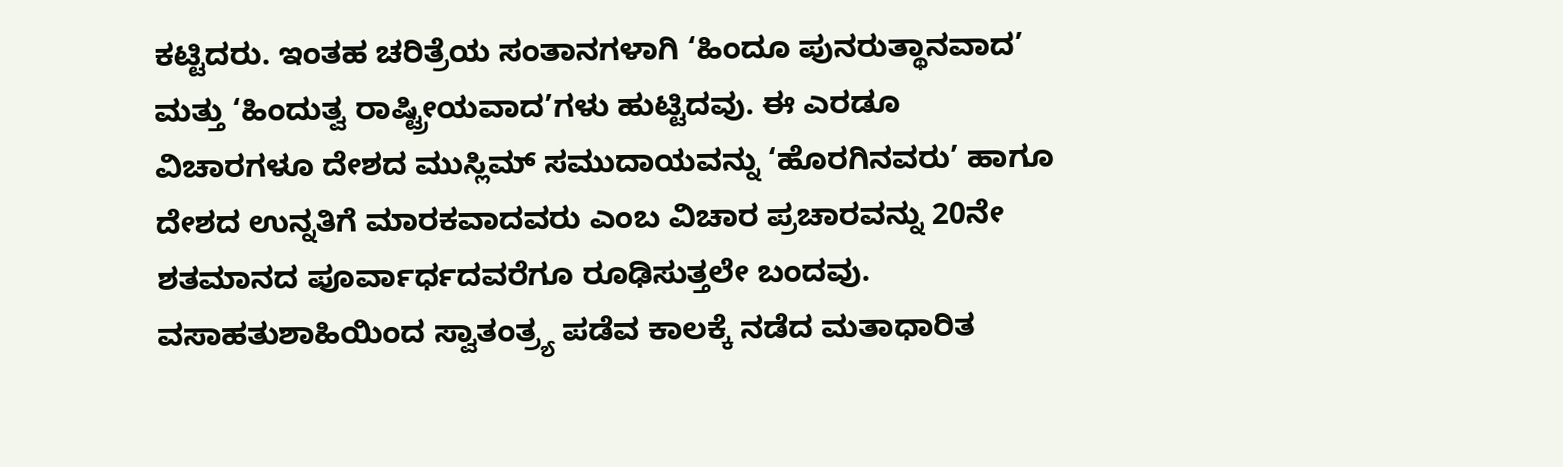ಕಟ್ಟಿದರು. ಇಂತಹ ಚರಿತ್ರೆಯ ಸಂತಾನಗಳಾಗಿ ‘ಹಿಂದೂ ಪುನರುತ್ಥಾನವಾದ’ ಮತ್ತು ‘ಹಿಂದುತ್ವ ರಾಷ್ಟ್ರೀಯವಾದ’ಗಳು ಹುಟ್ಟಿದವು. ಈ ಎರಡೂ ವಿಚಾರಗಳೂ ದೇಶದ ಮುಸ್ಲಿಮ್ ಸಮುದಾಯವನ್ನು ‘ಹೊರಗಿನವರು’ ಹಾಗೂ ದೇಶದ ಉನ್ನತಿಗೆ ಮಾರಕವಾದವರು ಎಂಬ ವಿಚಾರ ಪ್ರಚಾರವನ್ನು 20ನೇ ಶತಮಾನದ ಪೂರ್ವಾರ್ಧದವರೆಗೂ ರೂಢಿಸುತ್ತಲೇ ಬಂದವು. ವಸಾಹತುಶಾಹಿಯಿಂದ ಸ್ವಾತಂತ್ರ್ಯ ಪಡೆವ ಕಾಲಕ್ಕೆ ನಡೆದ ಮತಾಧಾರಿತ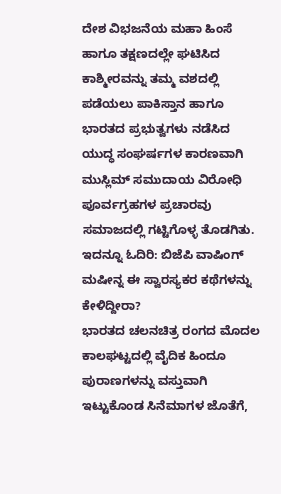ದೇಶ ವಿಭಜನೆಯ ಮಹಾ ಹಿಂಸೆ ಹಾಗೂ ತಕ್ಷಣದಲ್ಲೇ ಘಟಿಸಿದ ಕಾಶ್ಮೀರವನ್ನು ತಮ್ಮ ವಶದಲ್ಲಿ ಪಡೆಯಲು ಪಾಕಿಸ್ತಾನ ಹಾಗೂ ಭಾರತದ ಪ್ರಭುತ್ವಗಳು ನಡೆಸಿದ ಯುದ್ಧ ಸಂಘರ್ಷಗಳ ಕಾರಣವಾಗಿ ಮುಸ್ಲಿಮ್ ಸಮುದಾಯ ವಿರೋಧಿ ಪೂರ್ವಗ್ರಹಗಳ ಪ್ರಚಾರವು ಸಮಾಜದಲ್ಲಿ ಗಟ್ಟಿಗೊಳ್ಳ ತೊಡಗಿತು.
ಇದನ್ನೂ ಓದಿರಿ: ಬಿಜೆಪಿ ವಾಷಿಂಗ್ ಮಷೀನ್ನ ಈ ಸ್ವಾರಸ್ಯಕರ ಕಥೆಗಳನ್ನು ಕೇಳಿದ್ದೀರಾ?
ಭಾರತದ ಚಲನಚಿತ್ರ ರಂಗದ ಮೊದಲ ಕಾಲಘಟ್ಟದಲ್ಲಿ ವೈದಿಕ ಹಿಂದೂ ಪುರಾಣಗಳನ್ನು ವಸ್ತುವಾಗಿ ಇಟ್ಟುಕೊಂಡ ಸಿನೆಮಾಗಳ ಜೊತೆಗೆ,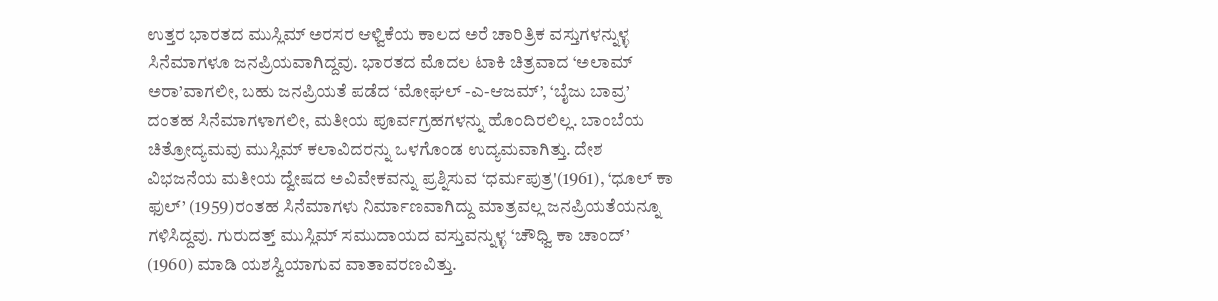ಉತ್ತರ ಭಾರತದ ಮುಸ್ಲಿಮ್ ಅರಸರ ಆಳ್ವಿಕೆಯ ಕಾಲದ ಅರೆ ಚಾರಿತ್ರಿಕ ವಸ್ತುಗಳನ್ನುಳ್ಳ ಸಿನೆಮಾಗಳೂ ಜನಪ್ರಿಯವಾಗಿದ್ದವು. ಭಾರತದ ಮೊದಲ ಟಾಕಿ ಚಿತ್ರವಾದ ‘ಅಲಾಮ್ ಅರಾ’ವಾಗಲೀ, ಬಹು ಜನಪ್ರಿಯತೆ ಪಡೆದ ‘ಮೋಘಲ್ -ಎ-ಆಜಮ್’, ‘ಬೈಜು ಬಾವ್ರ’ ದಂತಹ ಸಿನೆಮಾಗಳಾಗಲೀ, ಮತೀಯ ಪೂರ್ವಗ್ರಹಗಳನ್ನು ಹೊಂದಿರಲಿಲ್ಲ. ಬಾಂಬೆಯ ಚಿತ್ರೋದ್ಯಮವು ಮುಸ್ಲಿಮ್ ಕಲಾವಿದರನ್ನು ಒಳಗೊಂಡ ಉದ್ಯಮವಾಗಿತ್ತು. ದೇಶ ವಿಭಜನೆಯ ಮತೀಯ ದ್ವೇಷದ ಅವಿವೇಕವನ್ನು ಪ್ರಶ್ನಿಸುವ ‘ಧರ್ಮಪುತ್ರ'(1961), ‘ಧೂಲ್ ಕಾ ಫುಲ್’ (1959)ರಂತಹ ಸಿನೆಮಾಗಳು ನಿರ್ಮಾಣವಾಗಿದ್ದು ಮಾತ್ರವಲ್ಲ ಜನಪ್ರಿಯತೆಯನ್ನೂ ಗಳಿಸಿದ್ದವು. ಗುರುದತ್ತ್ ಮುಸ್ಲಿಮ್ ಸಮುದಾಯದ ವಸ್ತುವನ್ನುಳ್ಳ ‘ಚೌಧ್ವಿ ಕಾ ಚಾಂದ್’ (1960) ಮಾಡಿ ಯಶಸ್ವಿಯಾಗುವ ವಾತಾವರಣವಿತ್ತು.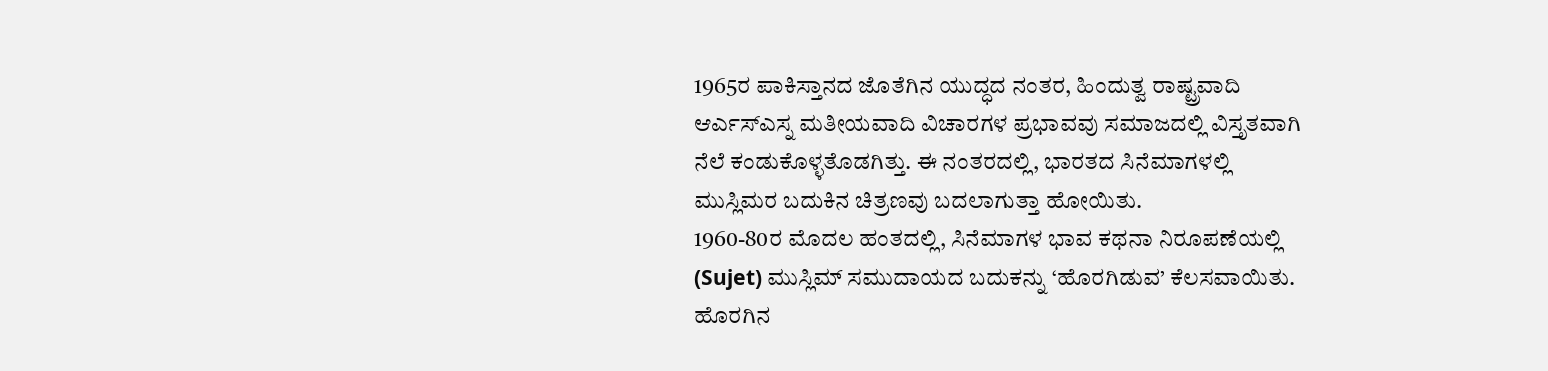1965ರ ಪಾಕಿಸ್ತಾನದ ಜೊತೆಗಿನ ಯುದ್ಧದ ನಂತರ, ಹಿಂದುತ್ವ ರಾಷ್ಟ್ರವಾದಿ ಆರ್ಎಸ್ಎಸ್ನ ಮತೀಯವಾದಿ ವಿಚಾರಗಳ ಪ್ರಭಾವವು ಸಮಾಜದಲ್ಲಿ ವಿಸ್ತೃತವಾಗಿ ನೆಲೆ ಕಂಡುಕೊಳ್ಳತೊಡಗಿತ್ತು. ಈ ನಂತರದಲ್ಲಿ, ಭಾರತದ ಸಿನೆಮಾಗಳಲ್ಲಿ ಮುಸ್ಲಿಮರ ಬದುಕಿನ ಚಿತ್ರಣವು ಬದಲಾಗುತ್ತಾ ಹೋಯಿತು.
1960-80ರ ಮೊದಲ ಹಂತದಲ್ಲಿ, ಸಿನೆಮಾಗಳ ಭಾವ ಕಥನಾ ನಿರೂಪಣೆಯಲ್ಲಿ (Sujet) ಮುಸ್ಲಿಮ್ ಸಮುದಾಯದ ಬದುಕನ್ನು ‘ಹೊರಗಿಡುವ’ ಕೆಲಸವಾಯಿತು. ಹೊರಗಿನ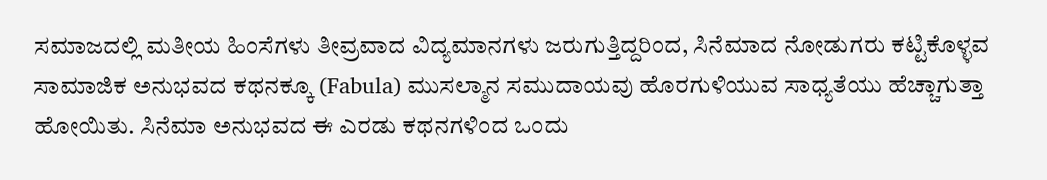ಸಮಾಜದಲ್ಲಿ ಮತೀಯ ಹಿಂಸೆಗಳು ತೀವ್ರವಾದ ವಿದ್ಯಮಾನಗಳು ಜರುಗುತ್ತಿದ್ದರಿಂದ, ಸಿನೆಮಾದ ನೋಡುಗರು ಕಟ್ಟಿಕೊಳ್ಳವ ಸಾಮಾಜಿಕ ಅನುಭವದ ಕಥನಕ್ಕೂ (Fabula) ಮುಸಲ್ಮಾನ ಸಮುದಾಯವು ಹೊರಗುಳಿಯುವ ಸಾಧ್ಯತೆಯು ಹೆಚ್ಚಾಗುತ್ತಾ ಹೋಯಿತು. ಸಿನೆಮಾ ಅನುಭವದ ಈ ಎರಡು ಕಥನಗಳಿಂದ ಒಂದು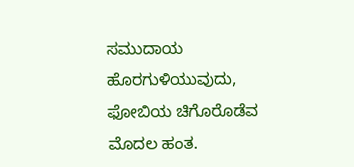ಸಮುದಾಯ ಹೊರಗುಳಿಯುವುದು, ಫೋಬಿಯ ಚಿಗೊರೊಡೆವ ಮೊದಲ ಹಂತ.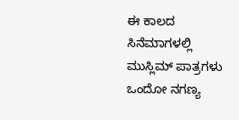ಈ ಕಾಲದ ಸಿನೆಮಾಗಳಲ್ಲಿ ಮುಸ್ಲಿಮ್ ಪಾತ್ರಗಳು ಒಂದೋ ನಗಣ್ಯ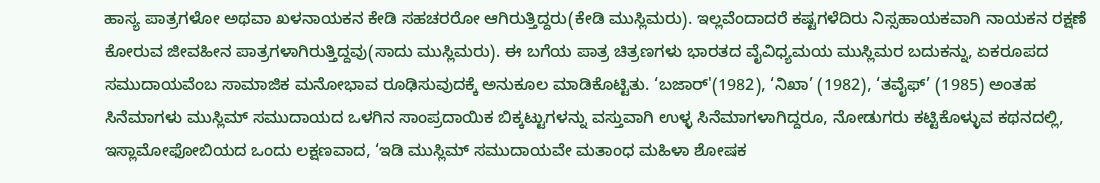ಹಾಸ್ಯ ಪಾತ್ರಗಳೋ ಅಥವಾ ಖಳನಾಯಕನ ಕೇಡಿ ಸಹಚರರೋ ಆಗಿರುತ್ತಿದ್ದರು(ಕೇಡಿ ಮುಸ್ಲಿಮರು). ಇಲ್ಲವೆಂದಾದರೆ ಕಷ್ಟಗಳೆದಿರು ನಿಸ್ಸಹಾಯಕವಾಗಿ ನಾಯಕನ ರಕ್ಷಣೆ ಕೋರುವ ಜೀವಹೀನ ಪಾತ್ರಗಳಾಗಿರುತ್ತಿದ್ದವು(ಸಾದು ಮುಸ್ಲಿಮರು). ಈ ಬಗೆಯ ಪಾತ್ರ ಚಿತ್ರಣಗಳು ಭಾರತದ ವೈವಿಧ್ಯಮಯ ಮುಸ್ಲಿಮರ ಬದುಕನ್ನು, ಏಕರೂಪದ ಸಮುದಾಯವೆಂಬ ಸಾಮಾಜಿಕ ಮನೋಭಾವ ರೂಢಿಸುವುದಕ್ಕೆ ಅನುಕೂಲ ಮಾಡಿಕೊಟ್ಟಿತು. ‘ಬಜಾರ್'(1982), ‘ನಿಖಾ’ (1982), ‘ತವೈಫ್’ (1985) ಅಂತಹ ಸಿನೆಮಾಗಳು ಮುಸ್ಲಿಮ್ ಸಮುದಾಯದ ಒಳಗಿನ ಸಾಂಪ್ರದಾಯಿಕ ಬಿಕ್ಕಟ್ಟುಗಳನ್ನು ವಸ್ತುವಾಗಿ ಉಳ್ಳ ಸಿನೆಮಾಗಳಾಗಿದ್ದರೂ, ನೋಡುಗರು ಕಟ್ಟಿಕೊಳ್ಳುವ ಕಥನದಲ್ಲಿ, ಇಸ್ಲಾಮೋಫೋಬಿಯದ ಒಂದು ಲಕ್ಷಣವಾದ, ‘ಇಡಿ ಮುಸ್ಲಿಮ್ ಸಮುದಾಯವೇ ಮತಾಂಧ ಮಹಿಳಾ ಶೋಷಕ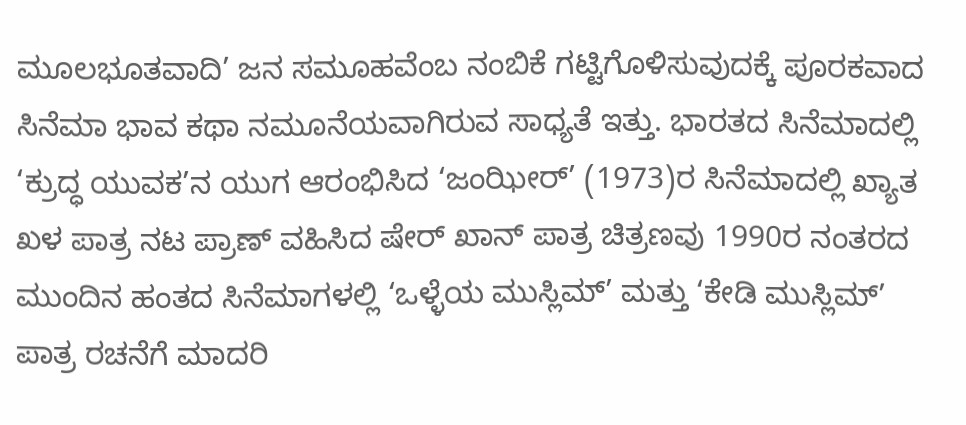ಮೂಲಭೂತವಾದಿ’ ಜನ ಸಮೂಹವೆಂಬ ನಂಬಿಕೆ ಗಟ್ಟಿಗೊಳಿಸುವುದಕ್ಕೆ ಪೂರಕವಾದ ಸಿನೆಮಾ ಭಾವ ಕಥಾ ನಮೂನೆಯವಾಗಿರುವ ಸಾಧ್ಯತೆ ಇತ್ತು. ಭಾರತದ ಸಿನೆಮಾದಲ್ಲಿ ‘ಕ್ರುದ್ಧ ಯುವಕ’ನ ಯುಗ ಆರಂಭಿಸಿದ ‘ಜಂಝೀರ್’ (1973)ರ ಸಿನೆಮಾದಲ್ಲಿ ಖ್ಯಾತ ಖಳ ಪಾತ್ರ ನಟ ಪ್ರಾಣ್ ವಹಿಸಿದ ಷೇರ್ ಖಾನ್ ಪಾತ್ರ ಚಿತ್ರಣವು 1990ರ ನಂತರದ ಮುಂದಿನ ಹಂತದ ಸಿನೆಮಾಗಳಲ್ಲಿ ‘ಒಳ್ಳೆಯ ಮುಸ್ಲಿಮ್’ ಮತ್ತು ‘ಕೇಡಿ ಮುಸ್ಲಿಮ್’ ಪಾತ್ರ ರಚನೆಗೆ ಮಾದರಿ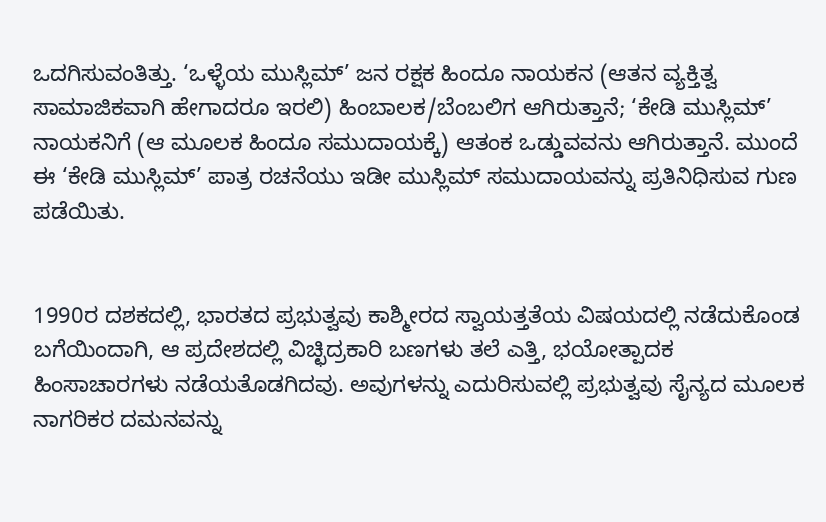ಒದಗಿಸುವಂತಿತ್ತು. ‘ಒಳ್ಳೆಯ ಮುಸ್ಲಿಮ್’ ಜನ ರಕ್ಷಕ ಹಿಂದೂ ನಾಯಕನ (ಆತನ ವ್ಯಕ್ತಿತ್ವ ಸಾಮಾಜಿಕವಾಗಿ ಹೇಗಾದರೂ ಇರಲಿ) ಹಿಂಬಾಲಕ/ಬೆಂಬಲಿಗ ಆಗಿರುತ್ತಾನೆ; ‘ಕೇಡಿ ಮುಸ್ಲಿಮ್’ ನಾಯಕನಿಗೆ (ಆ ಮೂಲಕ ಹಿಂದೂ ಸಮುದಾಯಕ್ಕೆ) ಆತಂಕ ಒಡ್ಡುವವನು ಆಗಿರುತ್ತಾನೆ. ಮುಂದೆ ಈ ‘ಕೇಡಿ ಮುಸ್ಲಿಮ್’ ಪಾತ್ರ ರಚನೆಯು ಇಡೀ ಮುಸ್ಲಿಮ್ ಸಮುದಾಯವನ್ನು ಪ್ರತಿನಿಧಿಸುವ ಗುಣ ಪಡೆಯಿತು.


1990ರ ದಶಕದಲ್ಲಿ, ಭಾರತದ ಪ್ರಭುತ್ವವು ಕಾಶ್ಮೀರದ ಸ್ವಾಯತ್ತತೆಯ ವಿಷಯದಲ್ಲಿ ನಡೆದುಕೊಂಡ ಬಗೆಯಿಂದಾಗಿ, ಆ ಪ್ರದೇಶದಲ್ಲಿ ವಿಚ್ಛಿದ್ರಕಾರಿ ಬಣಗಳು ತಲೆ ಎತ್ತಿ, ಭಯೋತ್ಪಾದಕ ಹಿಂಸಾಚಾರಗಳು ನಡೆಯತೊಡಗಿದವು. ಅವುಗಳನ್ನು ಎದುರಿಸುವಲ್ಲಿ ಪ್ರಭುತ್ವವು ಸೈನ್ಯದ ಮೂಲಕ ನಾಗರಿಕರ ದಮನವನ್ನು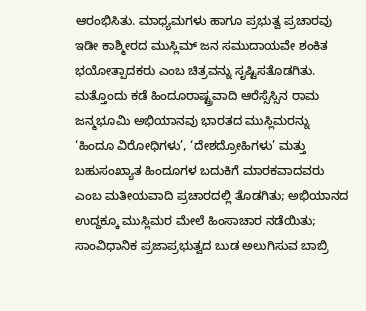ಆರಂಭಿಸಿತು. ಮಾಧ್ಯಮಗಳು ಹಾಗೂ ಪ್ರಭುತ್ವ ಪ್ರಚಾರವು ಇಡೀ ಕಾಶ್ಮೀರದ ಮುಸ್ಲಿಮ್ ಜನ ಸಮುದಾಯವೇ ಶಂಕಿತ ಭಯೋತ್ಪಾದಕರು ಎಂಬ ಚಿತ್ರವನ್ನು ಸೃಷ್ಟಿಸತೊಡಗಿತು. ಮತ್ತೊಂದು ಕಡೆ ಹಿಂದೂರಾಷ್ಟ್ರವಾದಿ ಆರೆಸ್ಸೆಸ್ಸಿನ ರಾಮ ಜನ್ಮಭೂಮಿ ಅಭಿಯಾನವು ಭಾರತದ ಮುಸ್ಲಿಮರನ್ನು ‘ಹಿಂದೂ ವಿರೋಧಿಗಳು’, ‘ದೇಶದ್ರೋಹಿಗಳು’ ಮತ್ತು ಬಹುಸಂಖ್ಯಾತ ಹಿಂದೂಗಳ ಬದುಕಿಗೆ ಮಾರಕವಾದವರು ಎಂಬ ಮತೀಯವಾದಿ ಪ್ರಚಾರದಲ್ಲಿ ತೊಡಗಿತು; ಅಭಿಯಾನದ ಉದ್ದಕ್ಕೂ ಮುಸ್ಲಿಮರ ಮೇಲೆ ಹಿಂಸಾಚಾರ ನಡೆಯಿತು; ಸಾಂವಿಧಾನಿಕ ಪ್ರಜಾಪ್ರಭುತ್ವದ ಬುಡ ಅಲುಗಿಸುವ ಬಾಬ್ರಿ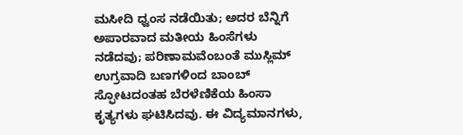ಮಸೀದಿ ಧ್ವಂಸ ನಡೆಯಿತು; ಅದರ ಬೆನ್ನಿಗೆ ಅಪಾರವಾದ ಮತೀಯ ಹಿಂಸೆಗಳು ನಡೆದವು; ಪರಿಣಾಮವೆಂಬಂತೆ ಮುಸ್ಲಿಮ್ ಉಗ್ರವಾದಿ ಬಣಗಳಿಂದ ಬಾಂಬ್ ಸ್ಫೋಟದಂತಹ ಬೆರಳೆಣಿಕೆಯ ಹಿಂಸಾ ಕೃತ್ಯಗಳು ಘಟಿಸಿದವು. ಈ ವಿದ್ಯಮಾನಗಳು,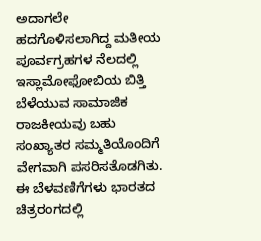ಅದಾಗಲೇ ಹದಗೊಳಿಸಲಾಗಿದ್ದ ಮತೀಯ ಪೂರ್ವಗ್ರಹಗಳ ನೆಲದಲ್ಲಿ ಇಸ್ಲಾಮೋಫೋಬಿಯ ಬಿತ್ತಿ ಬೆಳೆಯುವ ಸಾಮಾಜಿಕ ರಾಜಕೀಯವು ಬಹು ಸಂಖ್ಯಾತರ ಸಮ್ಮತಿಯೊಂದಿಗೆ ವೇಗವಾಗಿ ಪಸರಿಸತೊಡಗಿತು. ಈ ಬೆಳವಣಿಗೆಗಳು ಭಾರತದ ಚಿತ್ರರಂಗದಲ್ಲಿ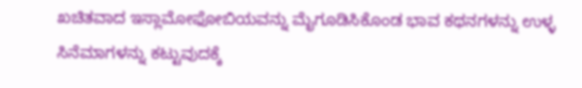ಖಚಿತವಾದ ಇಸ್ಲಾಮೋಫೋಬಿಯವನ್ನು ಮೈಗೂಡಿಸಿಕೊಂಡ ಭಾವ ಕಥನಗಳನ್ನು ಉಳ್ಳ ಸಿನೆಮಾಗಳನ್ನು ಕಟ್ಟುವುದಕ್ಕೆ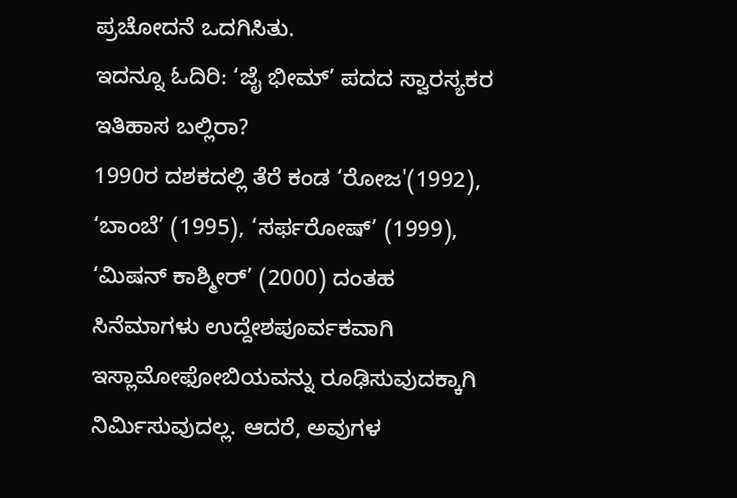ಪ್ರಚೋದನೆ ಒದಗಿಸಿತು.
ಇದನ್ನೂ ಓದಿರಿ: ‘ಜೈ ಭೀಮ್’ ಪದದ ಸ್ವಾರಸ್ಯಕರ ಇತಿಹಾಸ ಬಲ್ಲಿರಾ?
1990ರ ದಶಕದಲ್ಲಿ ತೆರೆ ಕಂಡ ‘ರೋಜ'(1992), ‘ಬಾಂಬೆ’ (1995), ‘ಸರ್ಫರೋಷ್’ (1999), ‘ಮಿಷನ್ ಕಾಶ್ಮೀರ್’ (2000) ದಂತಹ ಸಿನೆಮಾಗಳು ಉದ್ದೇಶಪೂರ್ವಕವಾಗಿ ಇಸ್ಲಾಮೋಫೋಬಿಯವನ್ನು ರೂಢಿಸುವುದಕ್ಕಾಗಿ ನಿರ್ಮಿಸುವುದಲ್ಲ. ಆದರೆ, ಅವುಗಳ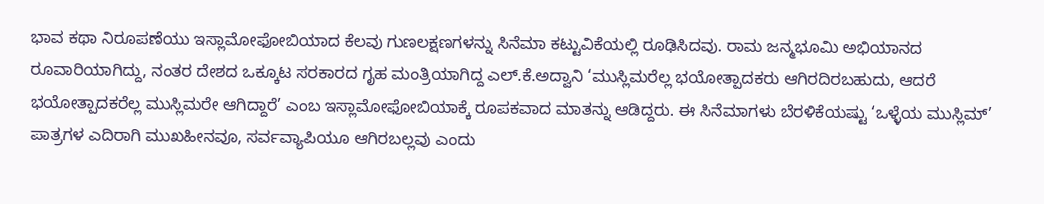ಭಾವ ಕಥಾ ನಿರೂಪಣೆಯು ಇಸ್ಲಾಮೋಫೋಬಿಯಾದ ಕೆಲವು ಗುಣಲಕ್ಷಣಗಳನ್ನು ಸಿನೆಮಾ ಕಟ್ಟುವಿಕೆಯಲ್ಲಿ ರೂಢಿಸಿದವು. ರಾಮ ಜನ್ಮಭೂಮಿ ಅಭಿಯಾನದ ರೂವಾರಿಯಾಗಿದ್ದು, ನಂತರ ದೇಶದ ಒಕ್ಕೂಟ ಸರಕಾರದ ಗೃಹ ಮಂತ್ರಿಯಾಗಿದ್ದ ಎಲ್.ಕೆ.ಅದ್ವಾನಿ ‘ಮುಸ್ಲಿಮರೆಲ್ಲ ಭಯೋತ್ಪಾದಕರು ಆಗಿರದಿರಬಹುದು, ಆದರೆ ಭಯೋತ್ಪಾದಕರೆಲ್ಲ ಮುಸ್ಲಿಮರೇ ಆಗಿದ್ದಾರೆ’ ಎಂಬ ಇಸ್ಲಾಮೋಫೋಬಿಯಾಕ್ಕೆ ರೂಪಕವಾದ ಮಾತನ್ನು ಆಡಿದ್ದರು. ಈ ಸಿನೆಮಾಗಳು ಬೆರಳಿಕೆಯಷ್ಟು ‘ಒಳ್ಳೆಯ ಮುಸ್ಲಿಮ್’ ಪಾತ್ರಗಳ ಎದಿರಾಗಿ ಮುಖಹೀನವೂ, ಸರ್ವವ್ಯಾಪಿಯೂ ಆಗಿರಬಲ್ಲವು ಎಂದು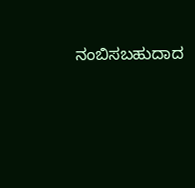ನಂಬಿಸಬಹುದಾದ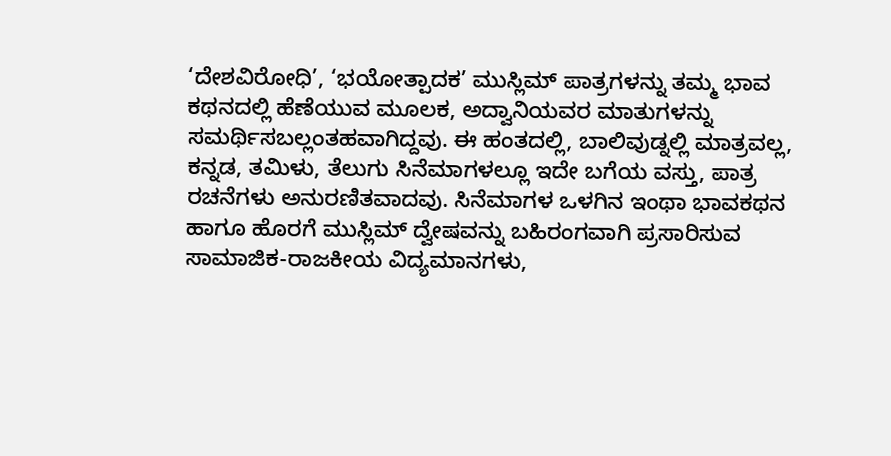‘ದೇಶವಿರೋಧಿ’, ‘ಭಯೋತ್ಪಾದಕ’ ಮುಸ್ಲಿಮ್ ಪಾತ್ರಗಳನ್ನು ತಮ್ಮ ಭಾವ ಕಥನದಲ್ಲಿ ಹೆಣೆಯುವ ಮೂಲಕ, ಅದ್ವಾನಿಯವರ ಮಾತುಗಳನ್ನು ಸಮರ್ಥಿಸಬಲ್ಲಂತಹವಾಗಿದ್ದವು. ಈ ಹಂತದಲ್ಲಿ, ಬಾಲಿವುಡ್ನಲ್ಲಿ ಮಾತ್ರವಲ್ಲ, ಕನ್ನಡ, ತಮಿಳು, ತೆಲುಗು ಸಿನೆಮಾಗಳಲ್ಲೂ ಇದೇ ಬಗೆಯ ವಸ್ತು, ಪಾತ್ರ ರಚನೆಗಳು ಅನುರಣಿತವಾದವು. ಸಿನೆಮಾಗಳ ಒಳಗಿನ ಇಂಥಾ ಭಾವಕಥನ ಹಾಗೂ ಹೊರಗೆ ಮುಸ್ಲಿಮ್ ದ್ವೇಷವನ್ನು ಬಹಿರಂಗವಾಗಿ ಪ್ರಸಾರಿಸುವ ಸಾಮಾಜಿಕ-ರಾಜಕೀಯ ವಿದ್ಯಮಾನಗಳು,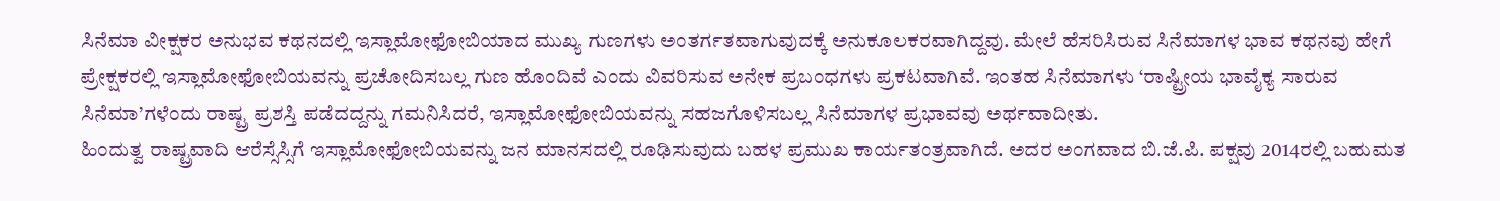ಸಿನೆಮಾ ವೀಕ್ಷಕರ ಅನುಭವ ಕಥನದಲ್ಲಿ ಇಸ್ಲಾಮೋಫೋಬಿಯಾದ ಮುಖ್ಯ ಗುಣಗಳು ಅಂತರ್ಗತವಾಗುವುದಕ್ಕೆ ಅನುಕೂಲಕರವಾಗಿದ್ದವು. ಮೇಲೆ ಹೆಸರಿಸಿರುವ ಸಿನೆಮಾಗಳ ಭಾವ ಕಥನವು ಹೇಗೆ ಪ್ರೇಕ್ಷಕರಲ್ಲಿ ಇಸ್ಲಾಮೋಫೋಬಿಯವನ್ನು ಪ್ರಚೋದಿಸಬಲ್ಲ ಗುಣ ಹೊಂದಿವೆ ಎಂದು ವಿವರಿಸುವ ಅನೇಕ ಪ್ರಬಂಧಗಳು ಪ್ರಕಟವಾಗಿವೆ. ಇಂತಹ ಸಿನೆಮಾಗಳು ‘ರಾಷ್ಟ್ರೀಯ ಭಾವೈಕ್ಯ ಸಾರುವ ಸಿನೆಮಾ’ಗಳೆಂದು ರಾಷ್ಟ್ರ ಪ್ರಶಸ್ತಿ ಪಡೆದದ್ದನ್ನು ಗಮನಿಸಿದರೆ, ಇಸ್ಲಾಮೋಫೋಬಿಯವನ್ನು ಸಹಜಗೊಳಿಸಬಲ್ಲ ಸಿನೆಮಾಗಳ ಪ್ರಭಾವವು ಅರ್ಥವಾದೀತು.
ಹಿಂದುತ್ವ ರಾಷ್ಟ್ರವಾದಿ ಆರೆಸ್ಸೆಸ್ಸಿಗೆ ಇಸ್ಲಾಮೋಫೋಬಿಯವನ್ನು ಜನ ಮಾನಸದಲ್ಲಿ ರೂಢಿಸುವುದು ಬಹಳ ಪ್ರಮುಖ ಕಾರ್ಯತಂತ್ರವಾಗಿದೆ. ಅದರ ಅಂಗವಾದ ಬಿ.ಜೆ.ಪಿ. ಪಕ್ಷವು 2014ರಲ್ಲಿ ಬಹುಮತ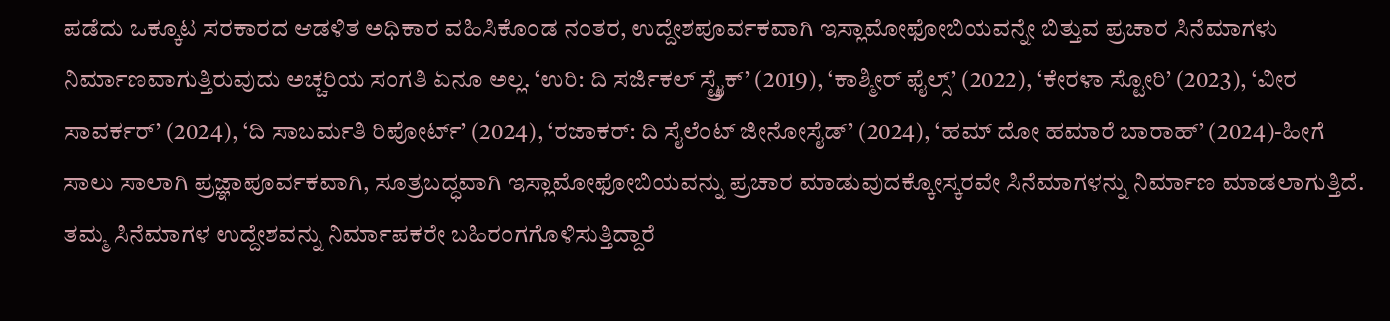ಪಡೆದು ಒಕ್ಕೂಟ ಸರಕಾರದ ಆಡಳಿತ ಅಧಿಕಾರ ವಹಿಸಿಕೊಂಡ ನಂತರ, ಉದ್ದೇಶಪೂರ್ವಕವಾಗಿ ಇಸ್ಲಾಮೋಫೋಬಿಯವನ್ನೇ ಬಿತ್ತುವ ಪ್ರಚಾರ ಸಿನೆಮಾಗಳು ನಿರ್ಮಾಣವಾಗುತ್ತಿರುವುದು ಅಚ್ಚರಿಯ ಸಂಗತಿ ಏನೂ ಅಲ್ಲ. ‘ಉರಿ: ದಿ ಸರ್ಜಿಕಲ್ ಸ್ಟ್ರೈಕ್’ (2019), ‘ಕಾಶ್ಮೀರ್ ಫೈಲ್ಸ್’ (2022), ‘ಕೇರಳಾ ಸ್ಟೋರಿ’ (2023), ‘ವೀರ ಸಾವರ್ಕರ್’ (2024), ‘ದಿ ಸಾಬರ್ಮತಿ ರಿಪೋರ್ಟ್’ (2024), ‘ರಜಾಕರ್: ದಿ ಸೈಲೆಂಟ್ ಜೀನೋಸೈಡ್’ (2024), ‘ಹಮ್ ದೋ ಹಮಾರೆ ಬಾರಾಹ್’ (2024)-ಹೀಗೆ ಸಾಲು ಸಾಲಾಗಿ ಪ್ರಜ್ಞಾಪೂರ್ವಕವಾಗಿ, ಸೂತ್ರಬದ್ಧವಾಗಿ ಇಸ್ಲಾಮೋಫೋಬಿಯವನ್ನು ಪ್ರಚಾರ ಮಾಡುವುದಕ್ಕೋಸ್ಕರವೇ ಸಿನೆಮಾಗಳನ್ನು ನಿರ್ಮಾಣ ಮಾಡಲಾಗುತ್ತಿದೆ. ತಮ್ಮ ಸಿನೆಮಾಗಳ ಉದ್ದೇಶವನ್ನು ನಿರ್ಮಾಪಕರೇ ಬಹಿರಂಗಗೊಳಿಸುತ್ತಿದ್ದಾರೆ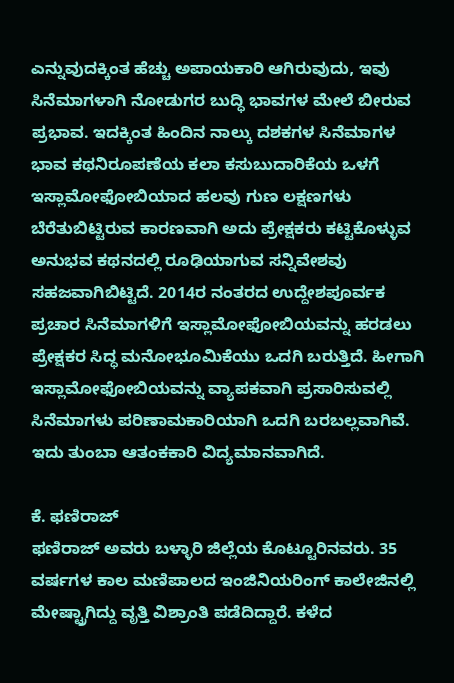ಎನ್ನುವುದಕ್ಕಿಂತ ಹೆಚ್ಚು ಅಪಾಯಕಾರಿ ಆಗಿರುವುದು, ಇವು ಸಿನೆಮಾಗಳಾಗಿ ನೋಡುಗರ ಬುದ್ಧಿ ಭಾವಗಳ ಮೇಲೆ ಬೀರುವ ಪ್ರಭಾವ. ಇದಕ್ಕಿಂತ ಹಿಂದಿನ ನಾಲ್ಕು ದಶಕಗಳ ಸಿನೆಮಾಗಳ ಭಾವ ಕಥನಿರೂಪಣೆಯ ಕಲಾ ಕಸುಬುದಾರಿಕೆಯ ಒಳಗೆ ಇಸ್ಲಾಮೋಫೋಬಿಯಾದ ಹಲವು ಗುಣ ಲಕ್ಷಣಗಳು ಬೆರೆತುಬಿಟ್ಟಿರುವ ಕಾರಣವಾಗಿ ಅದು ಪ್ರೇಕ್ಷಕರು ಕಟ್ಟಿಕೊಳ್ಳುವ ಅನುಭವ ಕಥನದಲ್ಲಿ ರೂಢಿಯಾಗುವ ಸನ್ನಿವೇಶವು ಸಹಜವಾಗಿಬಿಟ್ಟಿದೆ. 2014ರ ನಂತರದ ಉದ್ದೇಶಪೂರ್ವಕ ಪ್ರಚಾರ ಸಿನೆಮಾಗಳಿಗೆ ಇಸ್ಲಾಮೋಫೋಬಿಯವನ್ನು ಹರಡಲು ಪ್ರೇಕ್ಷಕರ ಸಿದ್ಧ ಮನೋಭೂಮಿಕೆಯು ಒದಗಿ ಬರುತ್ತಿದೆ. ಹೀಗಾಗಿ ಇಸ್ಲಾಮೋಫೋಬಿಯವನ್ನು ವ್ಯಾಪಕವಾಗಿ ಪ್ರಸಾರಿಸುವಲ್ಲಿ ಸಿನೆಮಾಗಳು ಪರಿಣಾಮಕಾರಿಯಾಗಿ ಒದಗಿ ಬರಬಲ್ಲವಾಗಿವೆ. ಇದು ತುಂಬಾ ಆತಂಕಕಾರಿ ವಿದ್ಯಮಾನವಾಗಿದೆ.

ಕೆ. ಫಣಿರಾಜ್
ಫಣಿರಾಜ್ ಅವರು ಬಳ್ಳಾರಿ ಜಿಲ್ಲೆಯ ಕೊಟ್ಟೂರಿನವರು. 35 ವರ್ಷಗಳ ಕಾಲ ಮಣಿಪಾಲದ ಇಂಜಿನಿಯರಿಂಗ್ ಕಾಲೇಜಿನಲ್ಲಿ ಮೇಷ್ಟ್ರಾಗಿದ್ದು ವೃತ್ತಿ ವಿಶ್ರಾಂತಿ ಪಡೆದಿದ್ದಾರೆ. ಕಳೆದ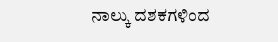ನಾಲ್ಕು ದಶಕಗಳಿಂದ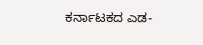ಕರ್ನಾಟಕದ ಎಡ-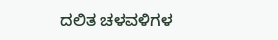ದಲಿತ ಚಳವಳಿಗಳ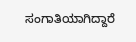ಸಂಗಾತಿಯಾಗಿದ್ದಾರೆ